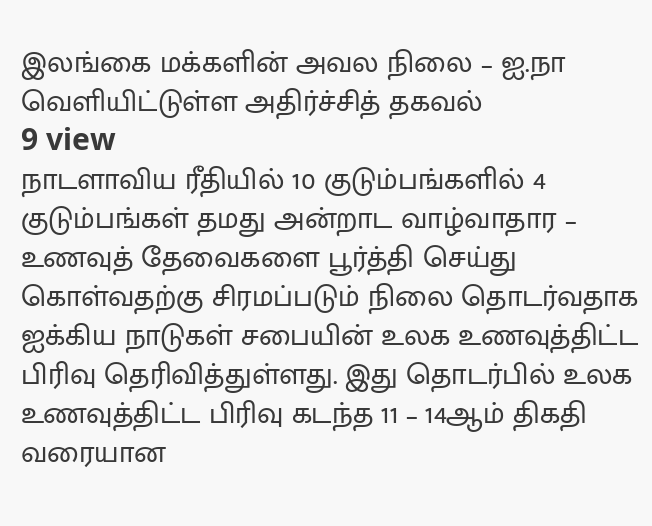இலங்கை மக்களின் அவல நிலை – ஐ.நா வெளியிட்டுள்ள அதிர்ச்சித் தகவல்
9 view
நாடளாவிய ரீதியில் 10 குடும்பங்களில் 4 குடும்பங்கள் தமது அன்றாட வாழ்வாதார – உணவுத் தேவைகளை பூர்த்தி செய்து கொள்வதற்கு சிரமப்படும் நிலை தொடர்வதாக ஐக்கிய நாடுகள் சபையின் உலக உணவுத்திட்ட பிரிவு தெரிவித்துள்ளது. இது தொடர்பில் உலக உணவுத்திட்ட பிரிவு கடந்த 11 – 14ஆம் திகதி வரையான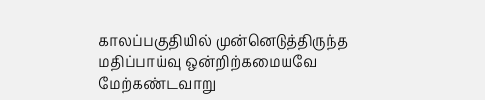காலப்பகுதியில் முன்னெடுத்திருந்த மதிப்பாய்வு ஒன்றிற்கமையவே மேற்கண்டவாறு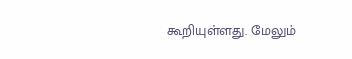கூறியுள்ளது. மேலும்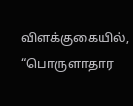விளக்குகையில், “பொருளாதார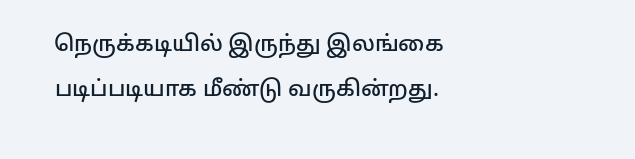நெருக்கடியில் இருந்து இலங்கை படிப்படியாக மீண்டு வருகின்றது.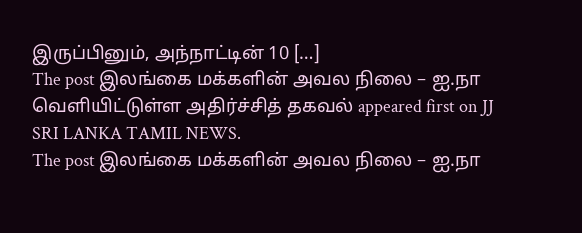இருப்பினும், அந்நாட்டின் 10 […]
The post இலங்கை மக்களின் அவல நிலை – ஐ.நா வெளியிட்டுள்ள அதிர்ச்சித் தகவல் appeared first on JJ SRI LANKA TAMIL NEWS.
The post இலங்கை மக்களின் அவல நிலை – ஐ.நா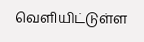வெளியிட்டுள்ள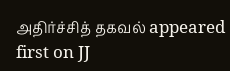அதிர்ச்சித் தகவல் appeared first on JJ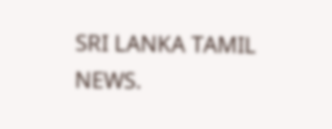SRI LANKA TAMIL NEWS.